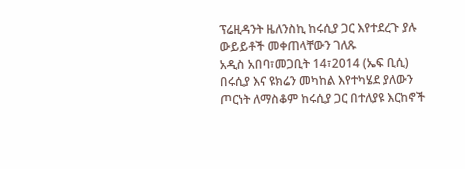ፕሬዚዳንት ዜለንስኪ ከሩሲያ ጋር እየተደረጉ ያሉ ውይይቶች መቀጠላቸውን ገለጹ
አዲስ አበባ፣መጋቢት 14፣2014 (ኤፍ ቢሲ) በሩሲያ እና ዩክሬን መካከል እየተካሄደ ያለውን ጦርነት ለማስቆም ከሩሲያ ጋር በተለያዩ እርከኖች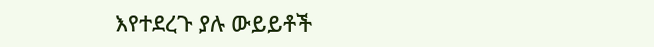እየተደረጉ ያሉ ውይይቶች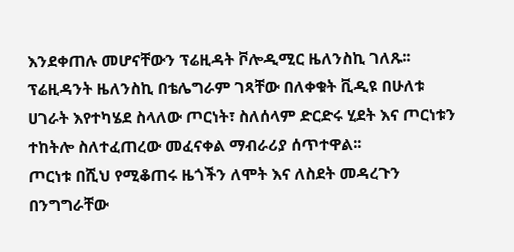እንደቀጠሉ መሆናቸውን ፕሬዚዳት ቮሎዲሚር ዜለንስኪ ገለጹ፡፡
ፕሬዚዳንት ዜለንስኪ በቴሌግራም ገጻቸው በለቀቁት ቪዲዩ በሁለቱ ሀገራት እየተካሄደ ስላለው ጦርነት፣ ስለሰላም ድርድሩ ሂደት እና ጦርነቱን ተከትሎ ስለተፈጠረው መፈናቀል ማብራሪያ ሰጥተዋል፡፡
ጦርነቱ በሺህ የሚቆጠሩ ዜጎችን ለሞት እና ለስደት መዳረጉን በንግግራቸው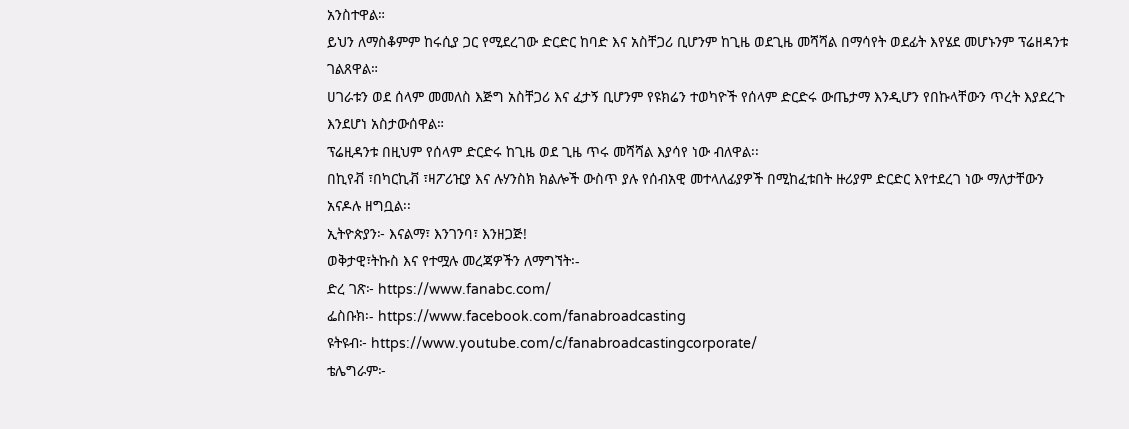አንስተዋል።
ይህን ለማስቆምም ከሩሲያ ጋር የሚደረገው ድርድር ከባድ እና አስቸጋሪ ቢሆንም ከጊዜ ወደጊዜ መሻሻል በማሳየት ወደፊት እየሄደ መሆኑንም ፕሬዘዳንቱ ገልጸዋል።
ሀገራቱን ወደ ሰላም መመለስ እጅግ አስቸጋሪ እና ፈታኝ ቢሆንም የዩክሬን ተወካዮች የሰላም ድርድሩ ውጤታማ እንዲሆን የበኩላቸውን ጥረት እያደረጉ እንደሆነ አስታውሰዋል።
ፕሬዚዳንቱ በዚህም የሰላም ድርድሩ ከጊዜ ወደ ጊዜ ጥሩ መሻሻል እያሳየ ነው ብለዋል፡፡
በኪየቭ ፣በካርኪቭ ፣ዛፖሪዢያ እና ሉሃንስክ ክልሎች ውስጥ ያሉ የሰብአዊ መተላለፊያዎች በሚከፈቱበት ዙሪያም ድርድር እየተደረገ ነው ማለታቸውን አናዶሉ ዘግቧል፡፡
ኢትዮጵያን፦ እናልማ፣ እንገንባ፣ እንዘጋጅ!
ወቅታዊ፣ትኩስ እና የተሟሉ መረጃዎችን ለማግኘት፡-
ድረ ገጽ፦ https://www.fanabc.com/
ፌስቡክ፡- https://www.facebook.com/fanabroadcasting
ዩትዩብ፦ https://www.youtube.com/c/fanabroadcastingcorporate/
ቴሌግራም፦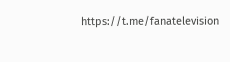https://t.me/fanatelevision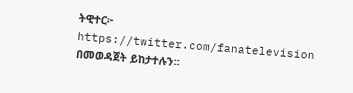ትዊተር፦ https://twitter.com/fanatelevision በመወዳጀት ይከታተሉን፡፡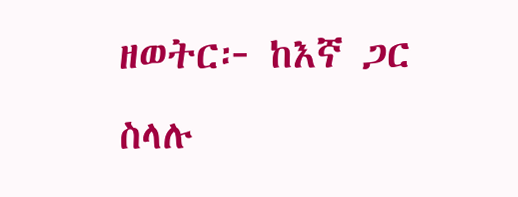ዘወትር፦ ከእኛ ጋር ስላሉ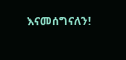እናመሰግናለን!